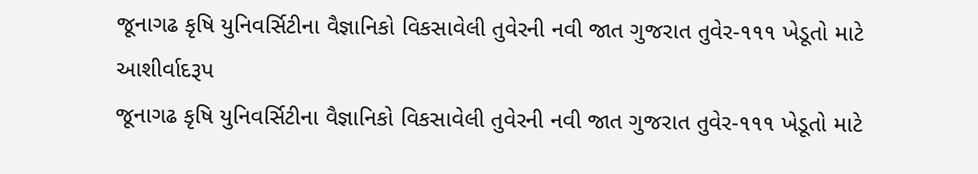જૂનાગઢ કૃષિ યુનિવર્સિટીના વૈજ્ઞાનિકો વિકસાવેલી તુવેરની નવી જાત ગુજરાત તુવેર-૧૧૧ ખેડૂતો માટે આશીર્વાદરૂપ
જૂનાગઢ કૃષિ યુનિવર્સિટીના વૈજ્ઞાનિકો વિકસાવેલી તુવેરની નવી જાત ગુજરાત તુવેર-૧૧૧ ખેડૂતો માટે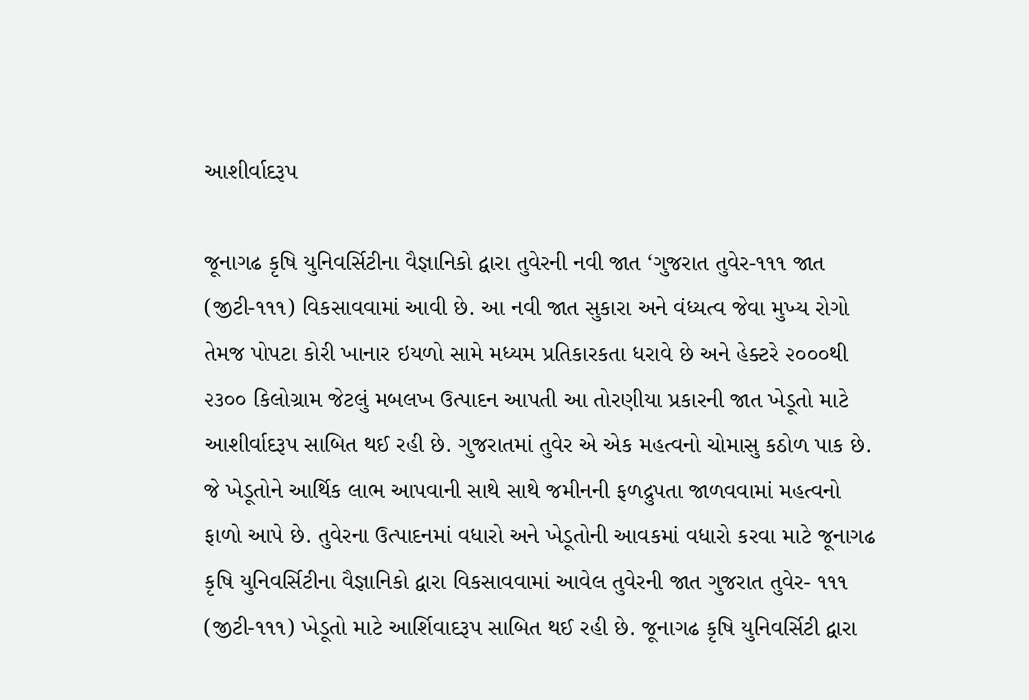આશીર્વાદરૂપ

જૂનાગઢ કૃષિ યુનિવર્સિટીના વૈજ્ઞાનિકો દ્વારા તુવેરની નવી જાત ‘ગુજરાત તુવેર-૧૧૧ જાત (જીટી-૧૧૧) વિકસાવવામાં આવી છે. આ નવી જાત સુકારા અને વંધ્યત્વ જેવા મુખ્ય રોગો તેમજ પોપટા કોરી ખાનાર ઇયળો સામે મધ્યમ પ્રતિકારકતા ધરાવે છે અને હેક્ટરે ૨૦૦૦થી ૨૩૦૦ કિલોગ્રામ જેટલું મબલખ ઉત્પાદન આપતી આ તોરણીયા પ્રકારની જાત ખેડૂતો માટે આશીર્વાદરૂપ સાબિત થઈ રહી છે. ગુજરાતમાં તુવેર એ એક મહત્વનો ચોમાસુ કઠોળ પાક છે. જે ખેડૂતોને આર્થિક લાભ આપવાની સાથે સાથે જમીનની ફળદ્રુપતા જાળવવામાં મહત્વનો ફાળો આપે છે. તુવેરના ઉત્પાદનમાં વધારો અને ખેડૂતોની આવકમાં વધારો કરવા માટે જૂનાગઢ કૃષિ યુનિવર્સિટીના વૈજ્ઞાનિકો દ્વારા વિકસાવવામાં આવેલ તુવેરની જાત ગુજરાત તુવેર- ૧૧૧ (જીટી-૧૧૧) ખેડૂતો માટે આર્શિવાદરૂપ સાબિત થઈ રહી છે. જૂનાગઢ કૃષિ યુનિવર્સિટી દ્વારા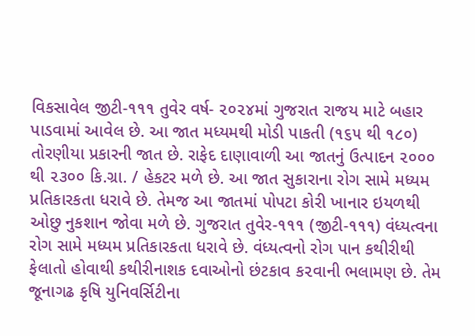વિકસાવેલ જીટી-૧૧૧ તુવેર વર્ષ- ૨૦૨૪માં ગુજરાત રાજય માટે બહાર પાડવામાં આવેલ છે. આ જાત મધ્યમથી મોડી પાકતી (૧૬૫ થી ૧૮૦) તોરણીયા પ્રકારની જાત છે. રાફેદ દાણાવાળી આ જાતનું ઉત્પાદન ૨૦૦૦ થી ૨૩૦૦ કિ.ગ્રા. / હેકટર મળે છે. આ જાત સુકારાના રોગ સામે મધ્યમ પ્રતિકારકતા ધરાવે છે. તેમજ આ જાતમાં પોપટા કોરી ખાનાર ઇયળથી ઓછુ નુકશાન જોવા મળે છે. ગુજરાત તુવેર-૧૧૧ (જીટી-૧૧૧) વંધ્યત્વના રોગ સામે મધ્યમ પ્રતિકારકતા ધરાવે છે. વંધ્યત્વનો રોગ પાન કથીરીથી ફેલાતો હોવાથી કથીરીનાશક દવાઓનો છંટકાવ ક૨વાની ભલામણ છે. તેમ જૂનાગઢ કૃષિ યુનિવર્સિટીના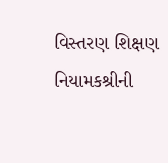વિસ્તરણ શિક્ષણ નિયામકશ્રીની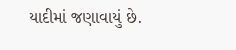યાદીમાં જણાવાયું છે.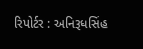રિપોર્ટર : અનિરૂધસિંહ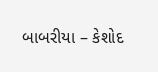બાબરીયા – કેશોદ